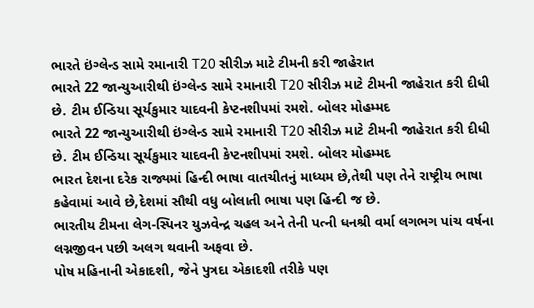ભારતે ઇંગ્લેન્ડ સામે રમાનારી T20 સીરીઝ માટે ટીમની કરી જાહેરાત
ભારતે 22 જાન્યુઆરીથી ઇંગ્લેન્ડ સામે રમાનારી T20 સીરીઝ માટે ટીમની જાહેરાત કરી દીધી છે. ટીમ ઈન્ડિયા સૂર્યકુમાર યાદવની કેપ્ટનશીપમાં રમશે. બોલર મોહમ્મદ
ભારતે 22 જાન્યુઆરીથી ઇંગ્લેન્ડ સામે રમાનારી T20 સીરીઝ માટે ટીમની જાહેરાત કરી દીધી છે. ટીમ ઈન્ડિયા સૂર્યકુમાર યાદવની કેપ્ટનશીપમાં રમશે. બોલર મોહમ્મદ
ભારત દેશના દરેક રાજ્યમાં હિન્દી ભાષા વાતચીતનું માધ્યમ છે,તેથી પણ તેને રાષ્ટ્રીય ભાષા કહેવામાં આવે છે,દેશમાં સૌથી વધુ બોલાતી ભાષા પણ હિન્દી જ છે.
ભારતીય ટીમના લેગ-સ્પિનર યુઝવેન્દ્ર ચહલ અને તેની પત્ની ધનશ્રી વર્મા લગભગ પાંચ વર્ષના લગ્નજીવન પછી અલગ થવાની અફવા છે.
પોષ મહિનાની એકાદશી, જેને પુત્રદા એકાદશી તરીકે પણ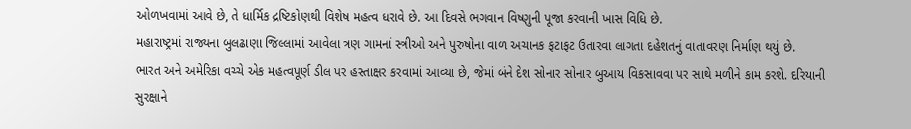ઓળખવામાં આવે છે, તે ધાર્મિક દ્રષ્ટિકોણથી વિશેષ મહત્વ ધરાવે છે. આ દિવસે ભગવાન વિષ્ણુની પૂજા કરવાની ખાસ વિધિ છે.
મહારાષ્ટ્રમાં રાજ્યના બુલઢાણા જિલ્લામાં આવેલા ત્રણ ગામનાં સ્ત્રીઓ અને પુરુષોના વાળ અચાનક ફટાફટ ઉતારવા લાગતા દહેશતનું વાતાવરણ નિર્માણ થયું છે.
ભારત અને અમેરિકા વચ્ચે એક મહત્વપૂર્ણ ડીલ પર હસ્તાક્ષર કરવામાં આવ્યા છે, જેમાં બંને દેશ સોનાર સોનાર બુઆય વિકસાવવા પર સાથે મળીને કામ કરશે. દરિયાની સુરક્ષાને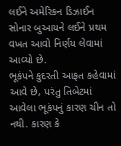લઈને અમેરિકન ડિઝાઈન સોનાર બુઆયને લઈને પ્રથમ વખત આવો નિર્ણય લેવામાં આવ્યો છે.
ભૂકંપને કુદરતી આફત કહેવામાં આવે છે, પરંતુ તિબેટમાં આવેલા ભૂકંપનું કારણ ચીન તો નથી. કારણ કે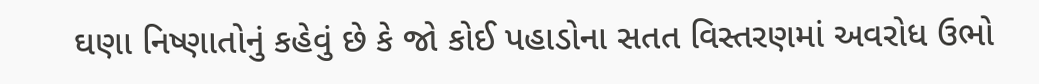ઘણા નિષ્ણાતોનું કહેવું છે કે જો કોઈ પહાડોના સતત વિસ્તરણમાં અવરોધ ઉભો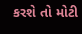કરશે તો મોટી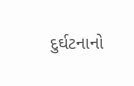દુર્ઘટનાનો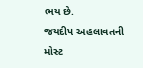ભય છે.
જયદીપ અહલાવતની મોસ્ટ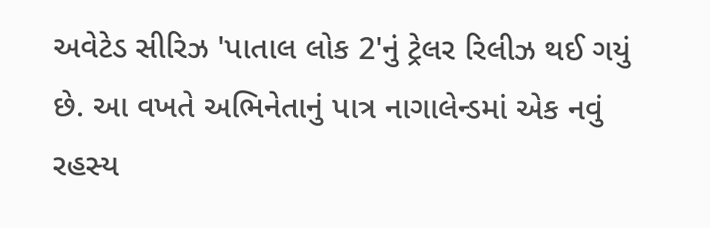અવેટેડ સીરિઝ 'પાતાલ લોક 2'નું ટ્રેલર રિલીઝ થઈ ગયું છે. આ વખતે અભિનેતાનું પાત્ર નાગાલેન્ડમાં એક નવું રહસ્ય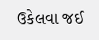ઉકેલવા જઈ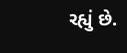રહ્યું છે.